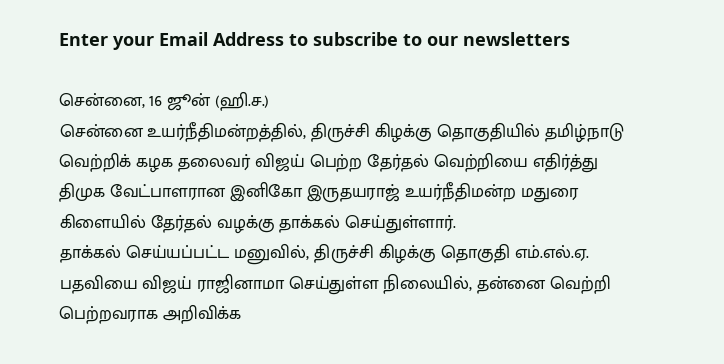Enter your Email Address to subscribe to our newsletters

சென்னை, 16 ஜூன் (ஹி.ச.)
சென்னை உயர்நீதிமன்றத்தில், திருச்சி கிழக்கு தொகுதியில் தமிழ்நாடு வெற்றிக் கழக தலைவர் விஜய் பெற்ற தேர்தல் வெற்றியை எதிர்த்து திமுக வேட்பாளரான இனிகோ இருதயராஜ் உயர்நீதிமன்ற மதுரை கிளையில் தேர்தல் வழக்கு தாக்கல் செய்துள்ளார்.
தாக்கல் செய்யப்பட்ட மனுவில், திருச்சி கிழக்கு தொகுதி எம்.எல்.ஏ. பதவியை விஜய் ராஜினாமா செய்துள்ள நிலையில், தன்னை வெற்றி பெற்றவராக அறிவிக்க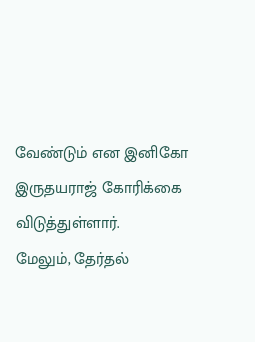வேண்டும் என இனிகோ இருதயராஜ் கோரிக்கை விடுத்துள்ளார்.
மேலும், தேர்தல்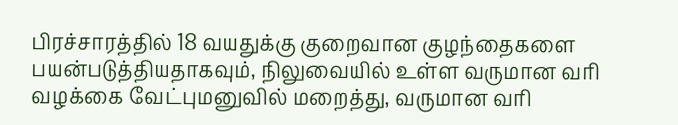பிரச்சாரத்தில் 18 வயதுக்கு குறைவான குழந்தைகளை பயன்படுத்தியதாகவும், நிலுவையில் உள்ள வருமான வரி வழக்கை வேட்புமனுவில் மறைத்து, வருமான வரி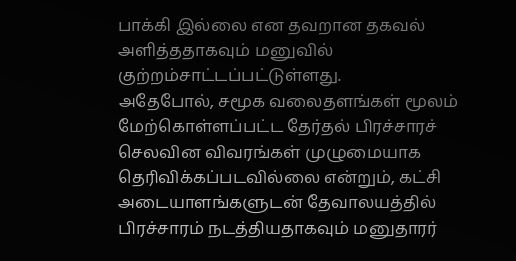பாக்கி இல்லை என தவறான தகவல் அளித்ததாகவும் மனுவில் குற்றம்சாட்டப்பட்டுள்ளது.
அதேபோல், சமூக வலைதளங்கள் மூலம் மேற்கொள்ளப்பட்ட தேர்தல் பிரச்சாரச் செலவின விவரங்கள் முழுமையாக தெரிவிக்கப்படவில்லை என்றும், கட்சி அடையாளங்களுடன் தேவாலயத்தில் பிரச்சாரம் நடத்தியதாகவும் மனுதாரர்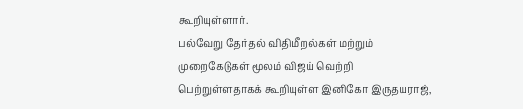கூறியுள்ளார்.
பல்வேறு தேர்தல் விதிமீறல்கள் மற்றும் முறைகேடுகள் மூலம் விஜய் வெற்றி பெற்றுள்ளதாகக் கூறியுள்ள இனிகோ இருதயராஜ்,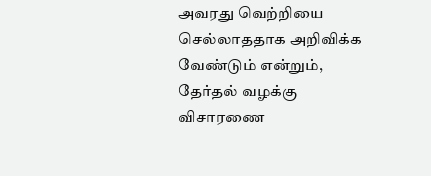அவரது வெற்றியை செல்லாததாக அறிவிக்க வேண்டும் என்றும், தேர்தல் வழக்கு விசாரணை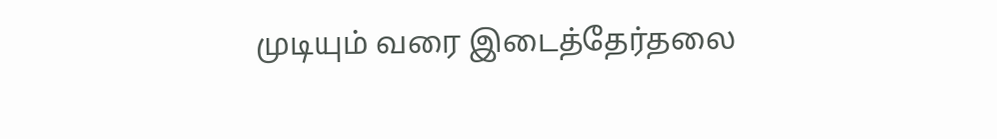முடியும் வரை இடைத்தேர்தலை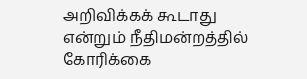அறிவிக்கக் கூடாது என்றும் நீதிமன்றத்தில் கோரிக்கை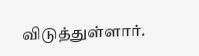விடுத்துள்ளார்.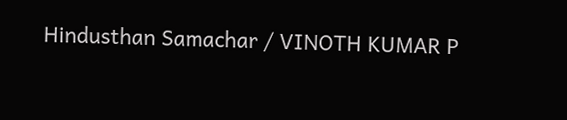Hindusthan Samachar / VINOTH KUMAR P